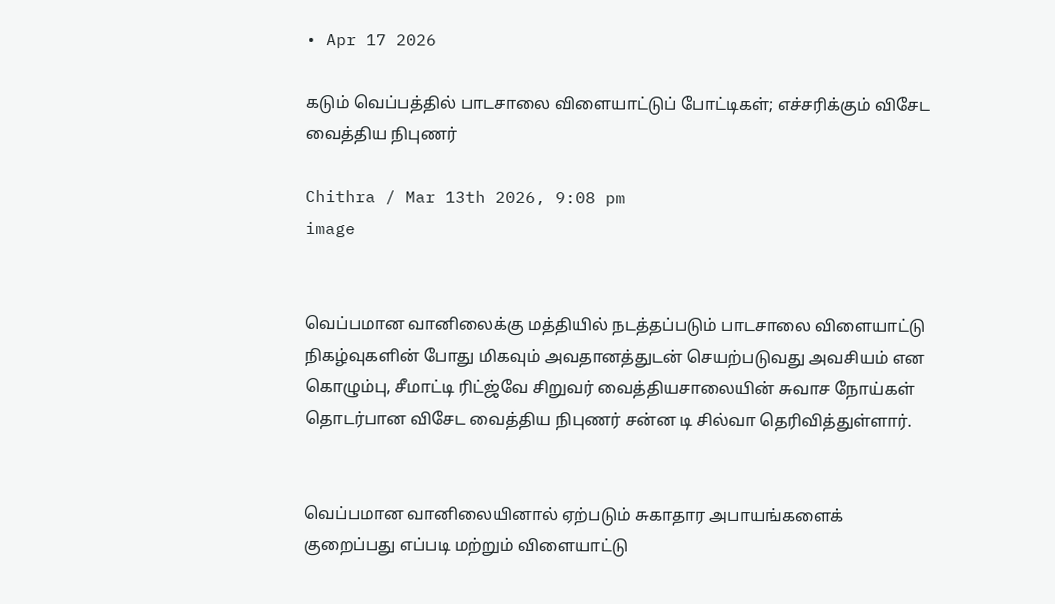• Apr 17 2026

கடும் வெப்பத்தில் பாடசாலை விளையாட்டுப் போட்டிகள்; எச்சரிக்கும் விசேட வைத்திய நிபுணர்

Chithra / Mar 13th 2026, 9:08 pm
image


வெப்பமான வானிலைக்கு மத்தியில் நடத்தப்படும் பாடசாலை விளையாட்டு நிகழ்வுகளின் போது மிகவும் அவதானத்துடன் செயற்படுவது அவசியம் என கொழும்பு, சீமாட்டி ரிட்ஜ்வே சிறுவர் வைத்தியசாலையின் சுவாச நோய்கள் தொடர்பான விசேட வைத்திய நிபுணர் சன்ன டி சில்வா தெரிவித்துள்ளார்.


வெப்பமான வானிலையினால் ஏற்படும் சுகாதார அபாயங்களைக் குறைப்பது எப்படி மற்றும் விளையாட்டு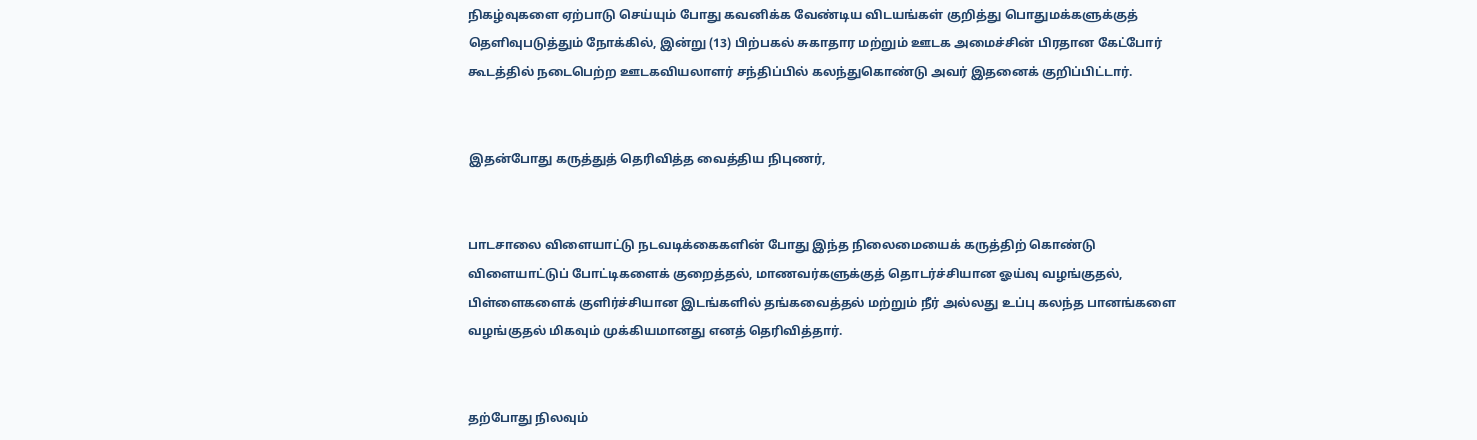நிகழ்வுகளை ஏற்பாடு செய்யும் போது கவனிக்க வேண்டிய விடயங்கள் குறித்து பொதுமக்களுக்குத் தெளிவுபடுத்தும் நோக்கில், இன்று (13) பிற்பகல் சுகாதார மற்றும் ஊடக அமைச்சின் பிரதான கேட்போர் கூடத்தில் நடைபெற்ற ஊடகவியலாளர் சந்திப்பில் கலந்துகொண்டு அவர் இதனைக் குறிப்பிட்டார்.


இதன்போது கருத்துத் தெரிவித்த வைத்திய நிபுணர்,


பாடசாலை விளையாட்டு நடவடிக்கைகளின் போது இந்த நிலைமையைக் கருத்திற் கொண்டு விளையாட்டுப் போட்டிகளைக் குறைத்தல், மாணவர்களுக்குத் தொடர்ச்சியான ஓய்வு வழங்குதல், பிள்ளைகளைக் குளிர்ச்சியான இடங்களில் தங்கவைத்தல் மற்றும் நீர் அல்லது உப்பு கலந்த பானங்களை வழங்குதல் மிகவும் முக்கியமானது எனத் தெரிவித்தார்.


தற்போது நிலவும்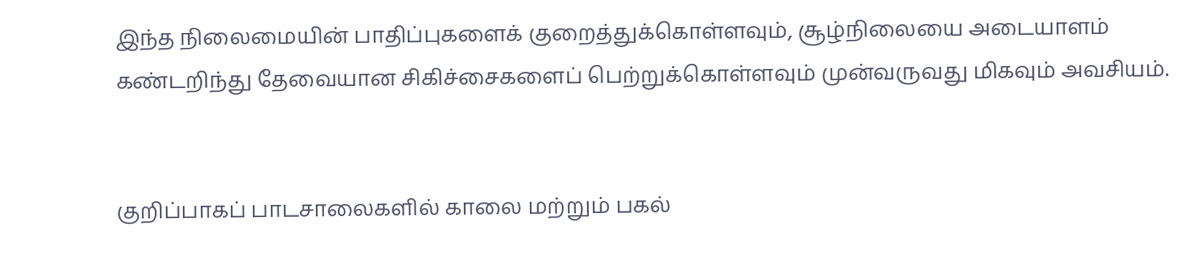இந்த நிலைமையின் பாதிப்புகளைக் குறைத்துக்கொள்ளவும், சூழ்நிலையை அடையாளம் கண்டறிந்து தேவையான சிகிச்சைகளைப் பெற்றுக்கொள்ளவும் முன்வருவது மிகவும் அவசியம்.


குறிப்பாகப் பாடசாலைகளில் காலை மற்றும் பகல்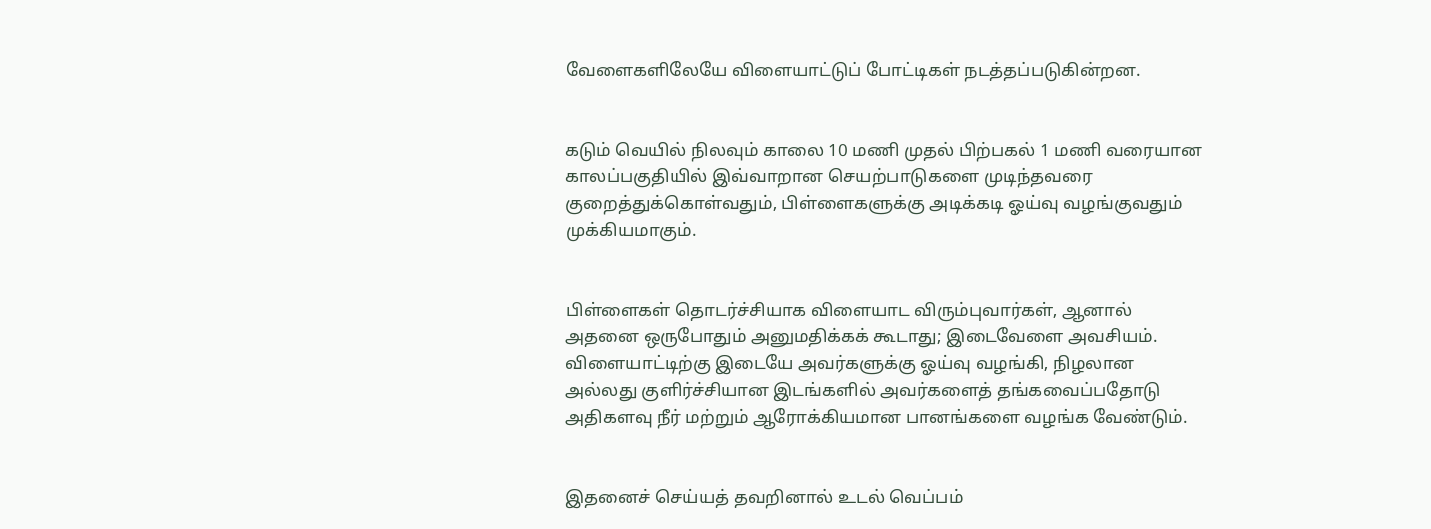வேளைகளிலேயே விளையாட்டுப் போட்டிகள் நடத்தப்படுகின்றன.


கடும் வெயில் நிலவும் காலை 10 மணி முதல் பிற்பகல் 1 மணி வரையான காலப்பகுதியில் இவ்வாறான செயற்பாடுகளை முடிந்தவரை குறைத்துக்கொள்வதும், பிள்ளைகளுக்கு அடிக்கடி ஓய்வு வழங்குவதும் முக்கியமாகும்.


பிள்ளைகள் தொடர்ச்சியாக விளையாட விரும்புவார்கள், ஆனால் அதனை ஒருபோதும் அனுமதிக்கக் கூடாது; இடைவேளை அவசியம். விளையாட்டிற்கு இடையே அவர்களுக்கு ஓய்வு வழங்கி, நிழலான அல்லது குளிர்ச்சியான இடங்களில் அவர்களைத் தங்கவைப்பதோடு அதிகளவு நீர் மற்றும் ஆரோக்கியமான பானங்களை வழங்க வேண்டும்.


இதனைச் செய்யத் தவறினால் உடல் வெப்பம்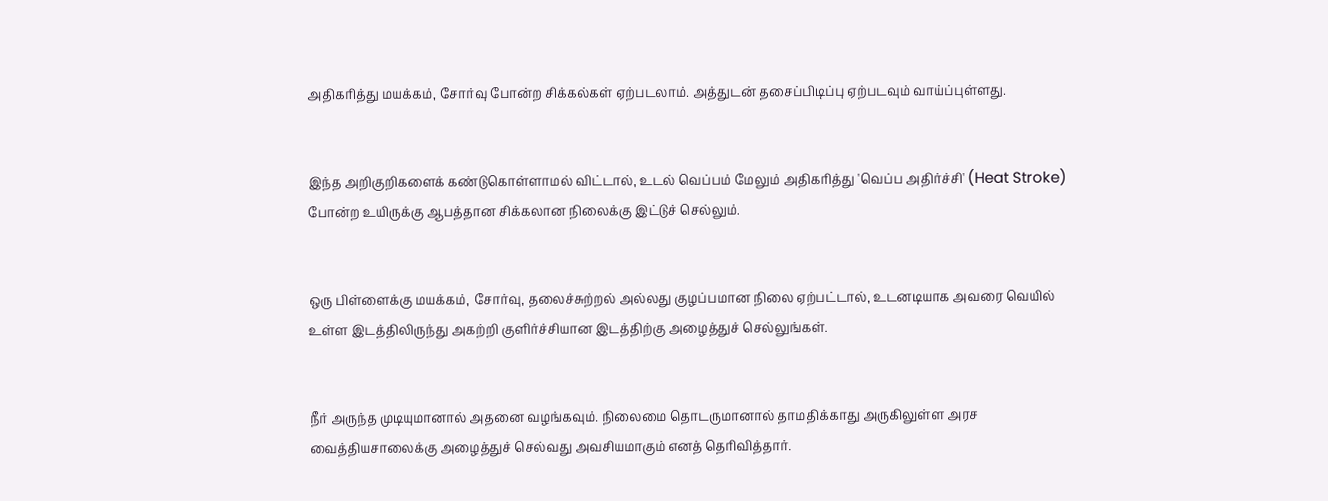அதிகரித்து மயக்கம், சோர்வு போன்ற சிக்கல்கள் ஏற்படலாம். அத்துடன் தசைப்பிடிப்பு ஏற்படவும் வாய்ப்புள்ளது.


இந்த அறிகுறிகளைக் கண்டுகொள்ளாமல் விட்டால், உடல் வெப்பம் மேலும் அதிகரித்து 'வெப்ப அதிர்ச்சி' (Heat Stroke) போன்ற உயிருக்கு ஆபத்தான சிக்கலான நிலைக்கு இட்டுச் செல்லும்.


ஒரு பிள்ளைக்கு மயக்கம், சோர்வு, தலைச்சுற்றல் அல்லது குழப்பமான நிலை ஏற்பட்டால், உடனடியாக அவரை வெயில் உள்ள இடத்திலிருந்து அகற்றி குளிர்ச்சியான இடத்திற்கு அழைத்துச் செல்லுங்கள்.


நீர் அருந்த முடியுமானால் அதனை வழங்கவும். நிலைமை தொடருமானால் தாமதிக்காது அருகிலுள்ள அரச வைத்தியசாலைக்கு அழைத்துச் செல்வது அவசியமாகும் எனத் தெரிவித்தார்.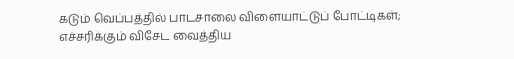கடும் வெப்பத்தில் பாடசாலை விளையாட்டுப் போட்டிகள்; எச்சரிக்கும் விசேட வைத்திய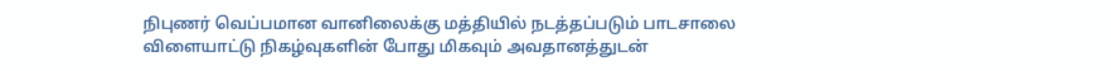நிபுணர் வெப்பமான வானிலைக்கு மத்தியில் நடத்தப்படும் பாடசாலை விளையாட்டு நிகழ்வுகளின் போது மிகவும் அவதானத்துடன்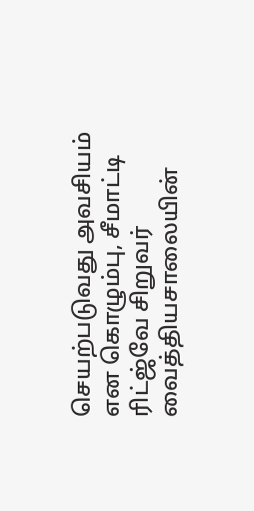செயற்படுவது அவசியம் என கொழும்பு, சீமாட்டி ரிட்ஜ்வே சிறுவர் வைத்தியசாலையின்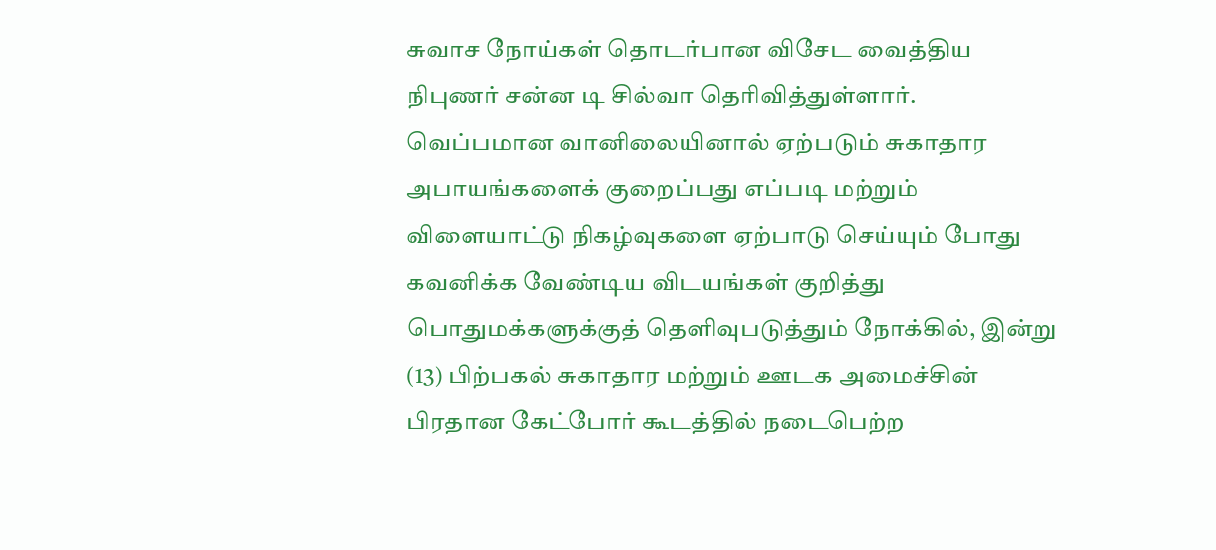சுவாச நோய்கள் தொடர்பான விசேட வைத்திய நிபுணர் சன்ன டி சில்வா தெரிவித்துள்ளார். வெப்பமான வானிலையினால் ஏற்படும் சுகாதார அபாயங்களைக் குறைப்பது எப்படி மற்றும் விளையாட்டு நிகழ்வுகளை ஏற்பாடு செய்யும் போது கவனிக்க வேண்டிய விடயங்கள் குறித்து பொதுமக்களுக்குத் தெளிவுபடுத்தும் நோக்கில், இன்று (13) பிற்பகல் சுகாதார மற்றும் ஊடக அமைச்சின் பிரதான கேட்போர் கூடத்தில் நடைபெற்ற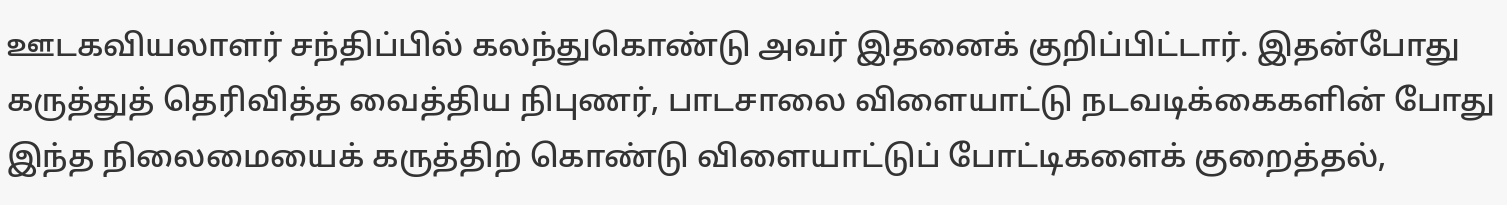ஊடகவியலாளர் சந்திப்பில் கலந்துகொண்டு அவர் இதனைக் குறிப்பிட்டார். இதன்போது கருத்துத் தெரிவித்த வைத்திய நிபுணர், பாடசாலை விளையாட்டு நடவடிக்கைகளின் போது இந்த நிலைமையைக் கருத்திற் கொண்டு விளையாட்டுப் போட்டிகளைக் குறைத்தல்,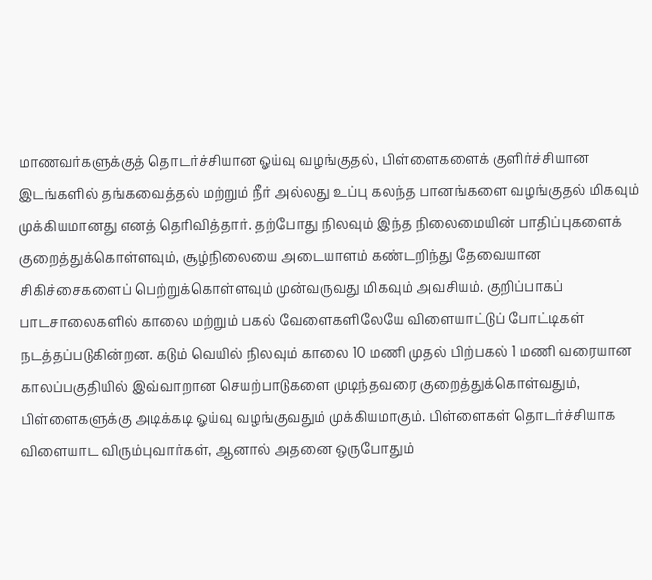மாணவர்களுக்குத் தொடர்ச்சியான ஓய்வு வழங்குதல், பிள்ளைகளைக் குளிர்ச்சியான இடங்களில் தங்கவைத்தல் மற்றும் நீர் அல்லது உப்பு கலந்த பானங்களை வழங்குதல் மிகவும் முக்கியமானது எனத் தெரிவித்தார். தற்போது நிலவும் இந்த நிலைமையின் பாதிப்புகளைக் குறைத்துக்கொள்ளவும், சூழ்நிலையை அடையாளம் கண்டறிந்து தேவையான சிகிச்சைகளைப் பெற்றுக்கொள்ளவும் முன்வருவது மிகவும் அவசியம். குறிப்பாகப் பாடசாலைகளில் காலை மற்றும் பகல் வேளைகளிலேயே விளையாட்டுப் போட்டிகள் நடத்தப்படுகின்றன. கடும் வெயில் நிலவும் காலை 10 மணி முதல் பிற்பகல் 1 மணி வரையான காலப்பகுதியில் இவ்வாறான செயற்பாடுகளை முடிந்தவரை குறைத்துக்கொள்வதும், பிள்ளைகளுக்கு அடிக்கடி ஓய்வு வழங்குவதும் முக்கியமாகும். பிள்ளைகள் தொடர்ச்சியாக விளையாட விரும்புவார்கள், ஆனால் அதனை ஒருபோதும்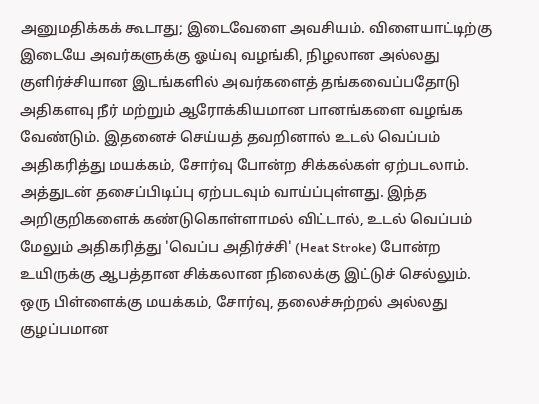அனுமதிக்கக் கூடாது; இடைவேளை அவசியம். விளையாட்டிற்கு இடையே அவர்களுக்கு ஓய்வு வழங்கி, நிழலான அல்லது குளிர்ச்சியான இடங்களில் அவர்களைத் தங்கவைப்பதோடு அதிகளவு நீர் மற்றும் ஆரோக்கியமான பானங்களை வழங்க வேண்டும். இதனைச் செய்யத் தவறினால் உடல் வெப்பம் அதிகரித்து மயக்கம், சோர்வு போன்ற சிக்கல்கள் ஏற்படலாம். அத்துடன் தசைப்பிடிப்பு ஏற்படவும் வாய்ப்புள்ளது. இந்த அறிகுறிகளைக் கண்டுகொள்ளாமல் விட்டால், உடல் வெப்பம் மேலும் அதிகரித்து 'வெப்ப அதிர்ச்சி' (Heat Stroke) போன்ற உயிருக்கு ஆபத்தான சிக்கலான நிலைக்கு இட்டுச் செல்லும். ஒரு பிள்ளைக்கு மயக்கம், சோர்வு, தலைச்சுற்றல் அல்லது குழப்பமான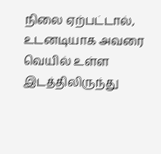நிலை ஏற்பட்டால், உடனடியாக அவரை வெயில் உள்ள இடத்திலிருந்து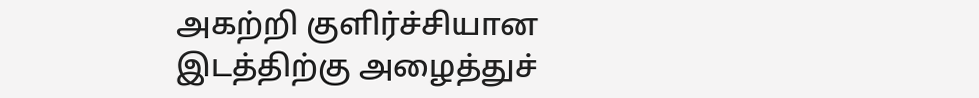அகற்றி குளிர்ச்சியான இடத்திற்கு அழைத்துச்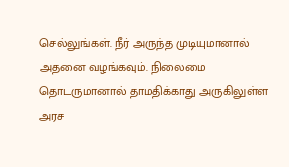செல்லுங்கள். நீர் அருந்த முடியுமானால் அதனை வழங்கவும். நிலைமை தொடருமானால் தாமதிக்காது அருகிலுள்ள அரச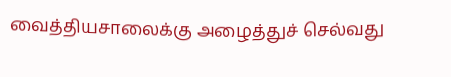வைத்தியசாலைக்கு அழைத்துச் செல்வது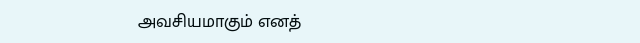அவசியமாகும் எனத்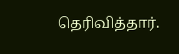தெரிவித்தார்.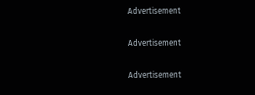Advertisement

Advertisement

Advertisement